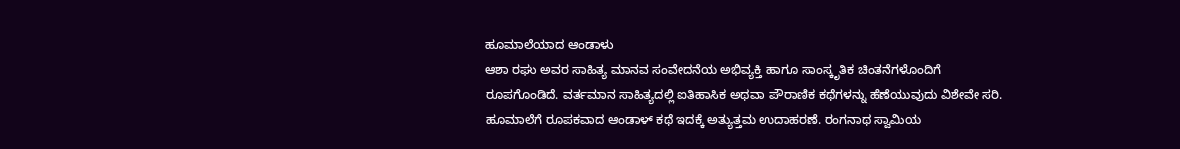ಹೂಮಾಲೆಯಾದ ಆಂಡಾಳು
ಆಶಾ ರಘು ಅವರ ಸಾಹಿತ್ಯ ಮಾನವ ಸಂವೇದನೆಯ ಅಭಿವ್ಯಕ್ತಿ ಹಾಗೂ ಸಾಂಸ್ಕೃತಿಕ ಚಿಂತನೆಗಳೊಂದಿಗೆ ರೂಪಗೊಂಡಿದೆ. ವರ್ತಮಾನ ಸಾಹಿತ್ಯದಲ್ಲಿ ಐತಿಹಾಸಿಕ ಅಥವಾ ಪೌರಾಣಿಕ ಕಥೆಗಳನ್ನು ಹೆಣೆಯುವುದು ವಿಶೇವೇ ಸರಿ. ಹೂಮಾಲೆಗೆ ರೂಪಕವಾದ ಆಂಡಾಳ್ ಕಥೆ ಇದಕ್ಕೆ ಅತ್ಯುತ್ತಮ ಉದಾಹರಣೆ. ರಂಗನಾಥ ಸ್ವಾಮಿಯ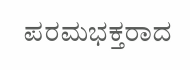ಪರಮಭಕ್ತರಾದ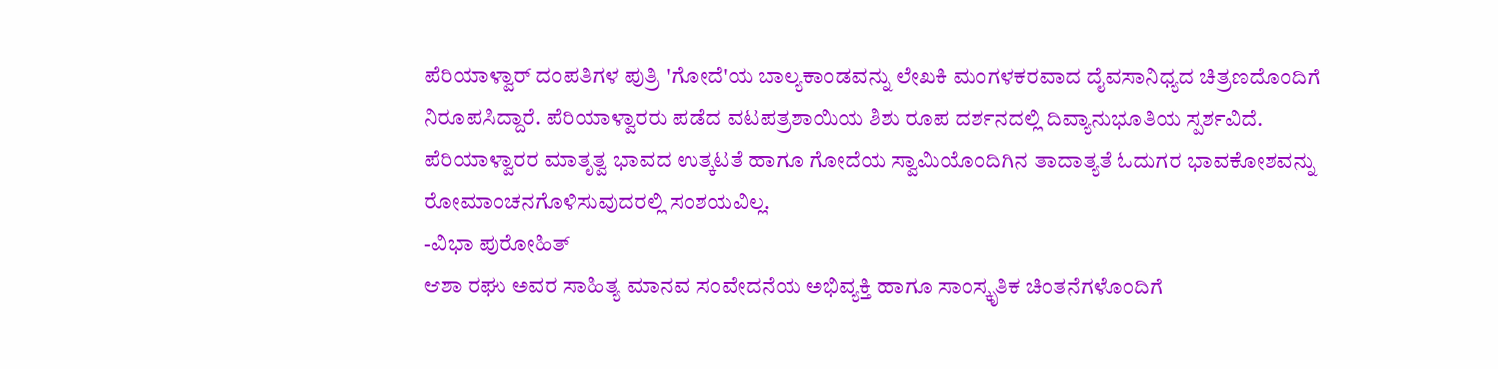ಪೆರಿಯಾಳ್ವಾರ್ ದಂಪತಿಗಳ ಪುತ್ರಿ 'ಗೋದೆ'ಯ ಬಾಲ್ಯಕಾಂಡವನ್ನು ಲೇಖಕಿ ಮಂಗಳಕರವಾದ ದೈವಸಾನಿಧ್ಯದ ಚಿತ್ರಣದೊಂದಿಗೆ ನಿರೂಪಸಿದ್ದಾರೆ. ಪೆರಿಯಾಳ್ವಾರರು ಪಡೆದ ವಟಪತ್ರಶಾಯಿಯ ಶಿಶು ರೂಪ ದರ್ಶನದಲ್ಲಿ ದಿವ್ಯಾನುಭೂತಿಯ ಸ್ಪರ್ಶವಿದೆ. ಪೆರಿಯಾಳ್ವಾರರ ಮಾತೃತ್ವ ಭಾವದ ಉತ್ಕಟತೆ ಹಾಗೂ ಗೋದೆಯ ಸ್ವಾಮಿಯೊಂದಿಗಿನ ತಾದಾತ್ಯತೆ ಓದುಗರ ಭಾವಕೋಶವನ್ನು ರೋಮಾಂಚನಗೊಳಿಸುವುದರಲ್ಲಿ ಸಂಶಯವಿಲ್ಲ.
-ವಿಭಾ ಪುರೋಹಿತ್
ಆಶಾ ರಘು ಅವರ ಸಾಹಿತ್ಯ ಮಾನವ ಸಂವೇದನೆಯ ಅಭಿವ್ಯಕ್ತಿ ಹಾಗೂ ಸಾಂಸ್ಕೃತಿಕ ಚಿಂತನೆಗಳೊಂದಿಗೆ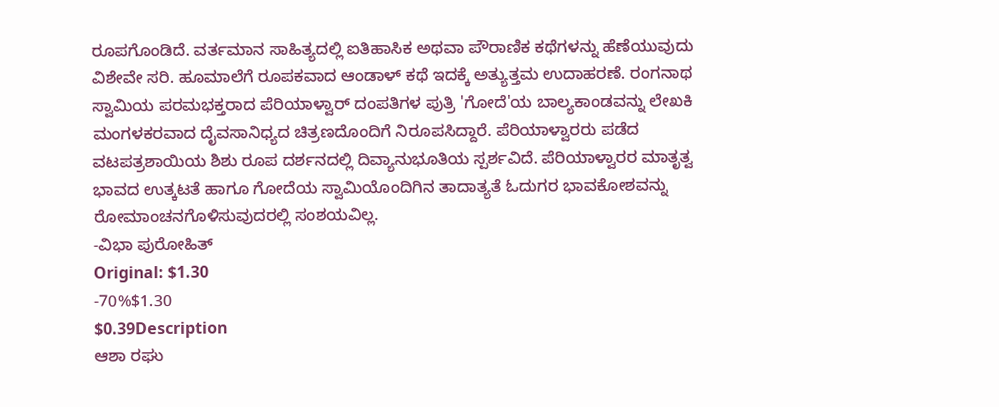ರೂಪಗೊಂಡಿದೆ. ವರ್ತಮಾನ ಸಾಹಿತ್ಯದಲ್ಲಿ ಐತಿಹಾಸಿಕ ಅಥವಾ ಪೌರಾಣಿಕ ಕಥೆಗಳನ್ನು ಹೆಣೆಯುವುದು ವಿಶೇವೇ ಸರಿ. ಹೂಮಾಲೆಗೆ ರೂಪಕವಾದ ಆಂಡಾಳ್ ಕಥೆ ಇದಕ್ಕೆ ಅತ್ಯುತ್ತಮ ಉದಾಹರಣೆ. ರಂಗನಾಥ ಸ್ವಾಮಿಯ ಪರಮಭಕ್ತರಾದ ಪೆರಿಯಾಳ್ವಾರ್ ದಂಪತಿಗಳ ಪುತ್ರಿ 'ಗೋದೆ'ಯ ಬಾಲ್ಯಕಾಂಡವನ್ನು ಲೇಖಕಿ ಮಂಗಳಕರವಾದ ದೈವಸಾನಿಧ್ಯದ ಚಿತ್ರಣದೊಂದಿಗೆ ನಿರೂಪಸಿದ್ದಾರೆ. ಪೆರಿಯಾಳ್ವಾರರು ಪಡೆದ ವಟಪತ್ರಶಾಯಿಯ ಶಿಶು ರೂಪ ದರ್ಶನದಲ್ಲಿ ದಿವ್ಯಾನುಭೂತಿಯ ಸ್ಪರ್ಶವಿದೆ. ಪೆರಿಯಾಳ್ವಾರರ ಮಾತೃತ್ವ ಭಾವದ ಉತ್ಕಟತೆ ಹಾಗೂ ಗೋದೆಯ ಸ್ವಾಮಿಯೊಂದಿಗಿನ ತಾದಾತ್ಯತೆ ಓದುಗರ ಭಾವಕೋಶವನ್ನು ರೋಮಾಂಚನಗೊಳಿಸುವುದರಲ್ಲಿ ಸಂಶಯವಿಲ್ಲ.
-ವಿಭಾ ಪುರೋಹಿತ್
Original: $1.30
-70%$1.30
$0.39Description
ಆಶಾ ರಘು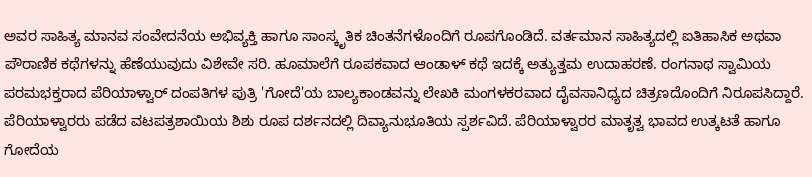ಅವರ ಸಾಹಿತ್ಯ ಮಾನವ ಸಂವೇದನೆಯ ಅಭಿವ್ಯಕ್ತಿ ಹಾಗೂ ಸಾಂಸ್ಕೃತಿಕ ಚಿಂತನೆಗಳೊಂದಿಗೆ ರೂಪಗೊಂಡಿದೆ. ವರ್ತಮಾನ ಸಾಹಿತ್ಯದಲ್ಲಿ ಐತಿಹಾಸಿಕ ಅಥವಾ ಪೌರಾಣಿಕ ಕಥೆಗಳನ್ನು ಹೆಣೆಯುವುದು ವಿಶೇವೇ ಸರಿ. ಹೂಮಾಲೆಗೆ ರೂಪಕವಾದ ಆಂಡಾಳ್ ಕಥೆ ಇದಕ್ಕೆ ಅತ್ಯುತ್ತಮ ಉದಾಹರಣೆ. ರಂಗನಾಥ ಸ್ವಾಮಿಯ ಪರಮಭಕ್ತರಾದ ಪೆರಿಯಾಳ್ವಾರ್ ದಂಪತಿಗಳ ಪುತ್ರಿ 'ಗೋದೆ'ಯ ಬಾಲ್ಯಕಾಂಡವನ್ನು ಲೇಖಕಿ ಮಂಗಳಕರವಾದ ದೈವಸಾನಿಧ್ಯದ ಚಿತ್ರಣದೊಂದಿಗೆ ನಿರೂಪಸಿದ್ದಾರೆ. ಪೆರಿಯಾಳ್ವಾರರು ಪಡೆದ ವಟಪತ್ರಶಾಯಿಯ ಶಿಶು ರೂಪ ದರ್ಶನದಲ್ಲಿ ದಿವ್ಯಾನುಭೂತಿಯ ಸ್ಪರ್ಶವಿದೆ. ಪೆರಿಯಾಳ್ವಾರರ ಮಾತೃತ್ವ ಭಾವದ ಉತ್ಕಟತೆ ಹಾಗೂ ಗೋದೆಯ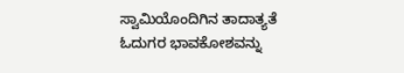ಸ್ವಾಮಿಯೊಂದಿಗಿನ ತಾದಾತ್ಯತೆ ಓದುಗರ ಭಾವಕೋಶವನ್ನು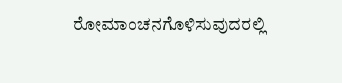ರೋಮಾಂಚನಗೊಳಿಸುವುದರಲ್ಲಿ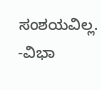ಸಂಶಯವಿಲ್ಲ.
-ವಿಭಾ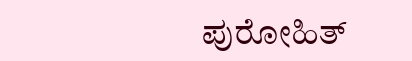ಪುರೋಹಿತ್